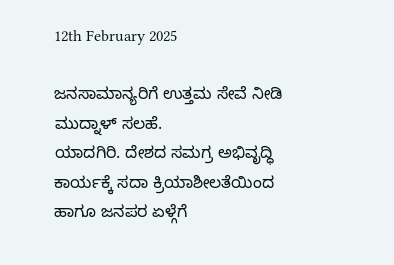12th February 2025

ಜನಸಾಮಾನ್ಯರಿಗೆ ಉತ್ತಮ ಸೇವೆ ನೀಡಿ ಮುದ್ನಾಳ್ ಸಲಹೆ.
ಯಾದಗಿರಿ. ದೇಶದ ಸಮಗ್ರ ಅಭಿವೃದ್ಧಿ ಕಾರ್ಯಕ್ಕೆ ಸದಾ ಕ್ರಿಯಾಶೀಲತೆಯಿಂದ ಹಾಗೂ ಜನಪರ ಏಳ್ಗೆಗೆ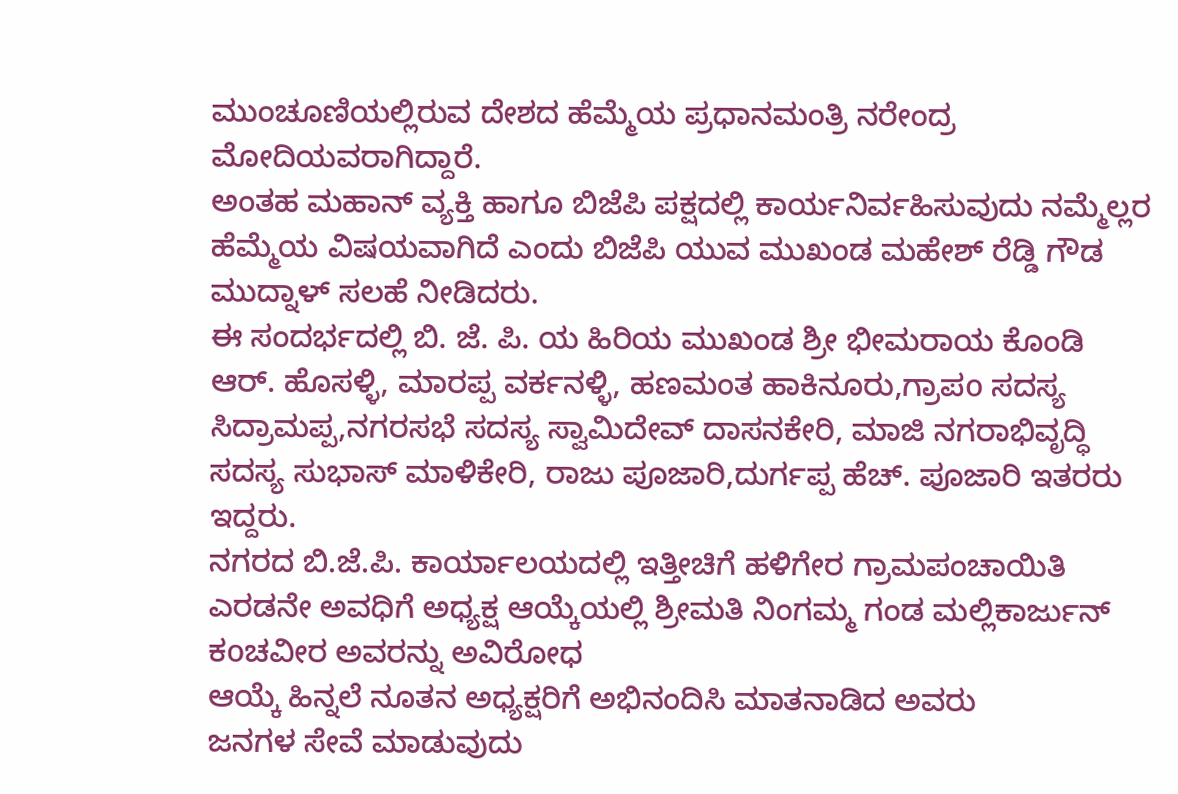ಮುಂಚೂಣಿಯಲ್ಲಿರುವ ದೇಶದ ಹೆಮ್ಮೆಯ ಪ್ರಧಾನಮಂತ್ರಿ ನರೇಂದ್ರ ಮೋದಿಯವರಾಗಿದ್ದಾರೆ.
ಅಂತಹ ಮಹಾನ್ ವ್ಯಕ್ತಿ ಹಾಗೂ ಬಿಜೆಪಿ ಪಕ್ಷದಲ್ಲಿ ಕಾರ್ಯನಿರ್ವಹಿಸುವುದು ನಮ್ಮೆಲ್ಲರ ಹೆಮ್ಮೆಯ ವಿಷಯವಾಗಿದೆ ಎಂದು ಬಿಜೆಪಿ ಯುವ ಮುಖಂಡ ಮಹೇಶ್ ರೆಡ್ಡಿ ಗೌಡ ಮುದ್ನಾಳ್ ಸಲಹೆ ನೀಡಿದರು.
ಈ ಸಂದರ್ಭದಲ್ಲಿ ಬಿ. ಜೆ. ಪಿ. ಯ ಹಿರಿಯ ಮುಖಂಡ ಶ್ರೀ ಭೀಮರಾಯ ಕೊಂಡಿ ಆರ್. ಹೊಸಳ್ಳಿ, ಮಾರಪ್ಪ ವರ್ಕನಳ್ಳಿ, ಹಣಮಂತ ಹಾಕಿನೂರು,ಗ್ರಾಪo ಸದಸ್ಯ ಸಿದ್ರಾಮಪ್ಪ,ನಗರಸಭೆ ಸದಸ್ಯ ಸ್ವಾಮಿದೇವ್ ದಾಸನಕೇರಿ, ಮಾಜಿ ನಗರಾಭಿವೃದ್ಧಿ ಸದಸ್ಯ ಸುಭಾಸ್ ಮಾಳಿಕೇರಿ, ರಾಜು ಪೂಜಾರಿ,ದುರ್ಗಪ್ಪ ಹೆಚ್. ಪೂಜಾರಿ ಇತರರು ಇದ್ದರು.
ನಗರದ ಬಿ.ಜೆ.ಪಿ. ಕಾರ್ಯಾಲಯದಲ್ಲಿ ಇತ್ತೀಚಿಗೆ ಹಳಿಗೇರ ಗ್ರಾಮಪಂಚಾಯಿತಿ ಎರಡನೇ ಅವಧಿಗೆ ಅಧ್ಯಕ್ಷ ಆಯ್ಕೆಯಲ್ಲಿ ಶ್ರೀಮತಿ ನಿಂಗಮ್ಮ ಗಂಡ ಮಲ್ಲಿಕಾರ್ಜುನ್ ಕoಚವೀರ ಅವರನ್ನು ಅವಿರೋಧ
ಆಯ್ಕೆ ಹಿನ್ನಲೆ ನೂತನ ಅಧ್ಯಕ್ಷರಿಗೆ ಅಭಿನಂದಿಸಿ ಮಾತನಾಡಿದ ಅವರು
ಜನಗಳ ಸೇವೆ ಮಾಡುವುದು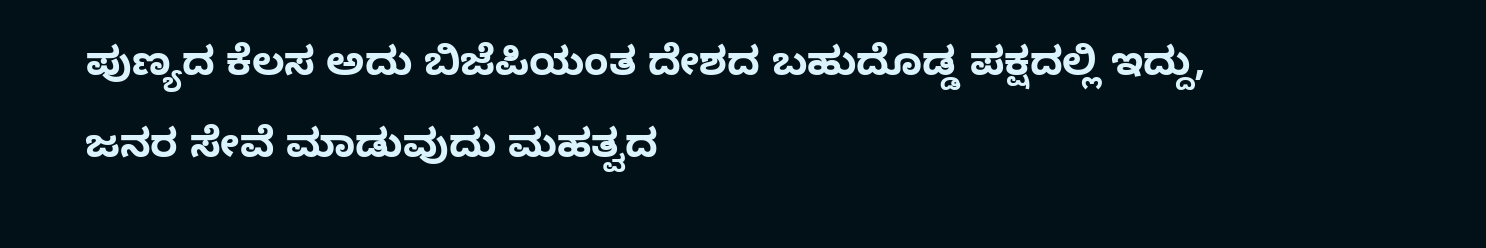ಪುಣ್ಯದ ಕೆಲಸ ಅದು ಬಿಜೆಪಿಯಂತ ದೇಶದ ಬಹುದೊಡ್ಡ ಪಕ್ಷದಲ್ಲಿ ಇದ್ದು, ಜನರ ಸೇವೆ ಮಾಡುವುದು ಮಹತ್ವದ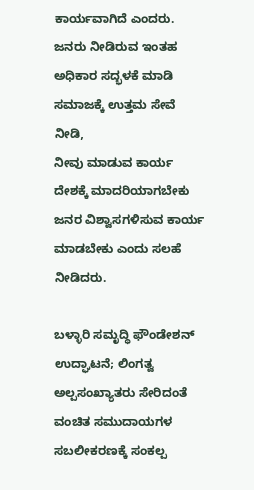ಕಾರ್ಯವಾಗಿದೆ ಎಂದರು.
ಜನರು ನೀಡಿರುವ ಇಂತಹ ಅಧಿಕಾರ ಸದ್ಭಳಕೆ ಮಾಡಿ ಸಮಾಜಕ್ಕೆ ಉತ್ತಮ ಸೇವೆ ನೀಡಿ,
ನೀವು ಮಾಡುವ ಕಾರ್ಯ ದೇಶಕ್ಕೆ ಮಾದರಿಯಾಗಬೇಕು ಜನರ ವಿಶ್ವಾಸಗಳಿಸುವ ಕಾರ್ಯ ಮಾಡಬೇಕು ಎಂದು ಸಲಹೆ ನೀಡಿದರು.

ಬಳ್ಳಾರಿ ಸಮೃದ್ಧಿ ಫೌಂಡೇಶನ್ ಉದ್ಘಾಟನೆ; ಲಿಂಗತ್ವ ಅಲ್ಪಸಂಖ್ಯಾತರು ಸೇರಿದಂತೆ ವಂಚಿತ ಸಮುದಾಯಗಳ ಸಬಲೀಕರಣಕ್ಕೆ ಸಂಕಲ್ಪ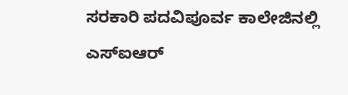ಸರಕಾರಿ ಪದವಿಪೂರ್ವ ಕಾಲೇಜಿನಲ್ಲಿ ಎಸ್ಐಆರ್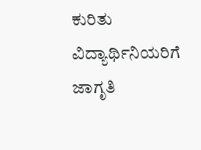ಕುರಿತು ವಿದ್ಯಾರ್ಥಿನಿಯರಿಗೆ ಜಾಗೃತಿ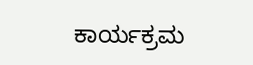ಕಾರ್ಯಕ್ರಮ